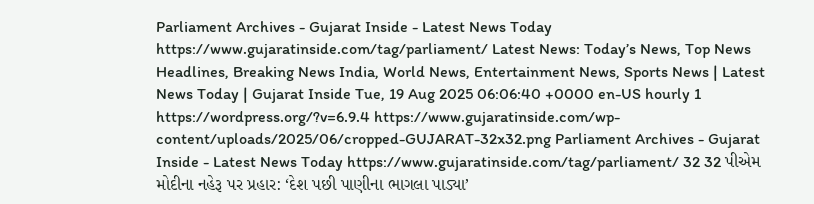Parliament Archives - Gujarat Inside - Latest News Today https://www.gujaratinside.com/tag/parliament/ Latest News: Today’s News, Top News Headlines, Breaking News India, World News, Entertainment News, Sports News | Latest News Today | Gujarat Inside Tue, 19 Aug 2025 06:06:40 +0000 en-US hourly 1 https://wordpress.org/?v=6.9.4 https://www.gujaratinside.com/wp-content/uploads/2025/06/cropped-GUJARAT-32x32.png Parliament Archives - Gujarat Inside - Latest News Today https://www.gujaratinside.com/tag/parliament/ 32 32 પીએમ મોદીના નહેરૂ પર પ્રહાર: ‘દેશ પછી પાણીના ભાગલા પાડ્યા’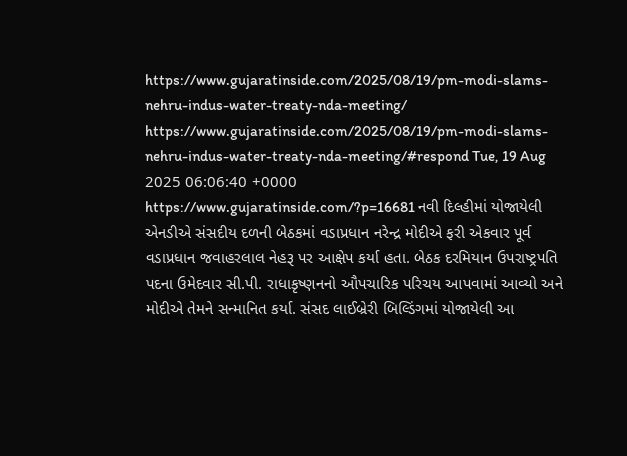https://www.gujaratinside.com/2025/08/19/pm-modi-slams-nehru-indus-water-treaty-nda-meeting/ https://www.gujaratinside.com/2025/08/19/pm-modi-slams-nehru-indus-water-treaty-nda-meeting/#respond Tue, 19 Aug 2025 06:06:40 +0000 https://www.gujaratinside.com/?p=16681 નવી દિલ્હીમાં યોજાયેલી એનડીએ સંસદીય દળની બેઠકમાં વડાપ્રધાન નરેન્દ્ર મોદીએ ફરી એકવાર પૂર્વ વડાપ્રધાન જવાહરલાલ નેહરૂ પર આક્ષેપ કર્યા હતા. બેઠક દરમિયાન ઉપરાષ્ટ્રપતિ પદના ઉમેદવાર સી.પી. રાધાકૃષ્ણનનો ઔપચારિક પરિચય આપવામાં આવ્યો અને મોદીએ તેમને સન્માનિત કર્યા. સંસદ લાઈબ્રેરી બિલ્ડિંગમાં યોજાયેલી આ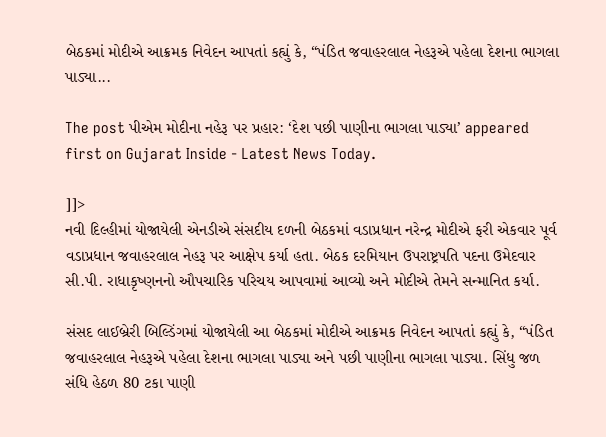બેઠકમાં મોદીએ આક્રમક નિવેદન આપતાં કહ્યું કે, “પંડિત જવાહરલાલ નેહરૂએ પહેલા દેશના ભાગલા પાડ્યા...

The post પીએમ મોદીના નહેરૂ પર પ્રહાર: ‘દેશ પછી પાણીના ભાગલા પાડ્યા’ appeared first on Gujarat Inside - Latest News Today.

]]>
નવી દિલ્હીમાં યોજાયેલી એનડીએ સંસદીય દળની બેઠકમાં વડાપ્રધાન નરેન્દ્ર મોદીએ ફરી એકવાર પૂર્વ વડાપ્રધાન જવાહરલાલ નેહરૂ પર આક્ષેપ કર્યા હતા. બેઠક દરમિયાન ઉપરાષ્ટ્રપતિ પદના ઉમેદવાર સી.પી. રાધાકૃષ્ણનનો ઔપચારિક પરિચય આપવામાં આવ્યો અને મોદીએ તેમને સન્માનિત કર્યા.

સંસદ લાઈબ્રેરી બિલ્ડિંગમાં યોજાયેલી આ બેઠકમાં મોદીએ આક્રમક નિવેદન આપતાં કહ્યું કે, “પંડિત જવાહરલાલ નેહરૂએ પહેલા દેશના ભાગલા પાડ્યા અને પછી પાણીના ભાગલા પાડ્યા. સિંધુ જળ સંધિ હેઠળ 80 ટકા પાણી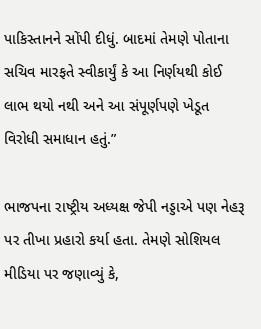પાકિસ્તાનને સોંપી દીધું. બાદમાં તેમણે પોતાના સચિવ મારફતે સ્વીકાર્યું કે આ નિર્ણયથી કોઈ લાભ થયો નથી અને આ સંપૂર્ણપણે ખેડૂત વિરોધી સમાધાન હતું.”

ભાજપના રાષ્ટ્રીય અધ્યક્ષ જેપી નડ્ડાએ પણ નેહરૂ પર તીખા પ્રહારો કર્યા હતા. તેમણે સોશિયલ મીડિયા પર જણાવ્યું કે,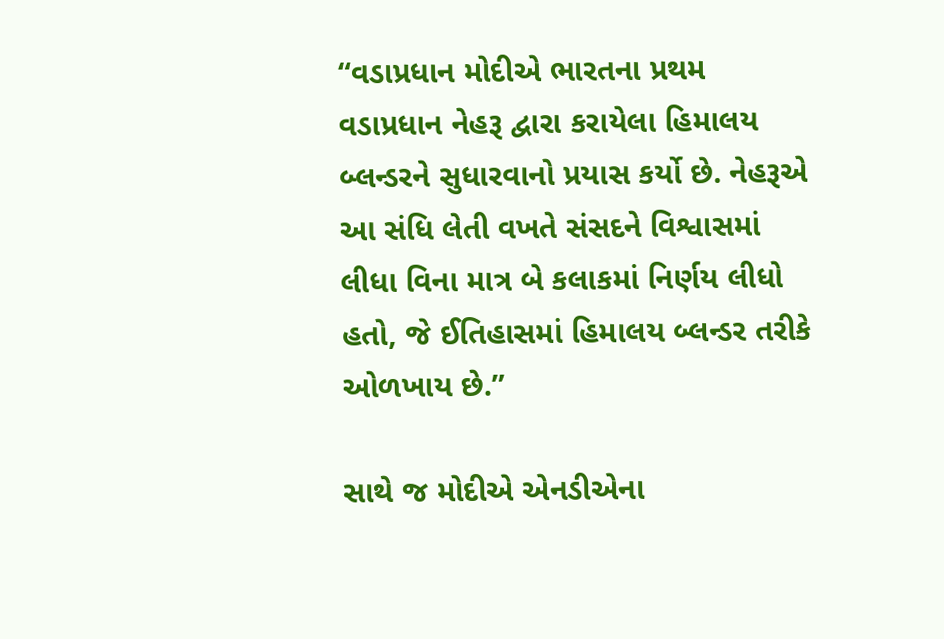“વડાપ્રધાન મોદીએ ભારતના પ્રથમ વડાપ્રધાન નેહરૂ દ્વારા કરાયેલા હિમાલય બ્લન્ડરને સુધારવાનો પ્રયાસ કર્યો છે. નેહરૂએ આ સંધિ લેતી વખતે સંસદને વિશ્વાસમાં લીધા વિના માત્ર બે કલાકમાં નિર્ણય લીધો હતો, જે ઈતિહાસમાં હિમાલય બ્લન્ડર તરીકે ઓળખાય છે.”

સાથે જ મોદીએ એનડીએના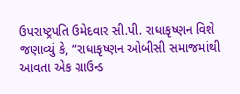ઉપરાષ્ટ્રપતિ ઉમેદવાર સી.પી. રાધાકૃષ્ણન વિશે જણાવ્યું કે, “રાધાકૃષ્ણન ઓબીસી સમાજમાંથી આવતા એક ગ્રાઉન્ડ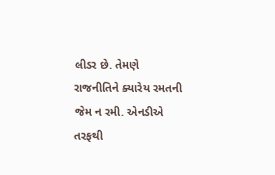લીડર છે. તેમણે રાજનીતિને ક્યારેય રમતની જેમ ન રમી. એનડીએ તરફથી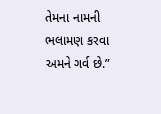તેમના નામની ભલામણ કરવા અમને ગર્વ છે.”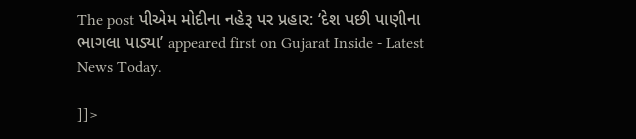The post પીએમ મોદીના નહેરૂ પર પ્રહાર: ‘દેશ પછી પાણીના ભાગલા પાડ્યા’ appeared first on Gujarat Inside - Latest News Today.

]]>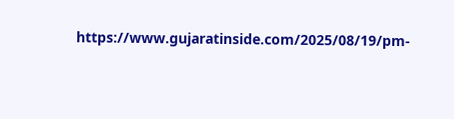https://www.gujaratinside.com/2025/08/19/pm-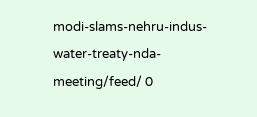modi-slams-nehru-indus-water-treaty-nda-meeting/feed/ 0